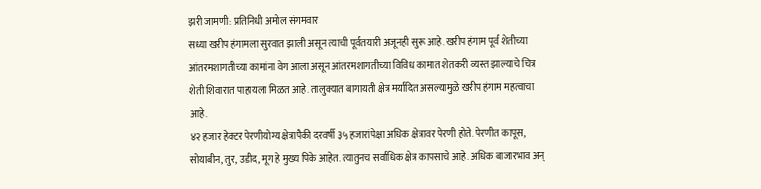झरी जामणी: प्रतिनिधी अमोल संगमवार
सध्या खरीप हंगामला सुरवात झाली असून त्याची पूर्वतयारी अजूनही सुरू आहे. खरीप हंगाम पूर्व शेतीच्या आंतरमशागतीच्या कामांना वेग आला असून आंतरमशागतीच्या विविध कामात शेतकरी व्यस्त झाल्याचे चित्र शेती शिवारात पाहायला मिळत आहे. तालुक्यात बागायती क्षेत्र मर्यादित असल्यामुळे खरीप हंगाम महत्वाचा आहे.
४२ हजार हेक्टर पेरणीयोग्य क्षेत्रापैकी दरवर्षी ३५ हजारांपेक्षा अधिक क्षेत्रावर पेरणी होते. पेरणीत कापूस, सोयाबीन, तुर, उडीद, मूग हे मुख्य पिके आहेत. त्यातुनच सर्वाधिक क्षेत्र कापसाचे आहे. अधिक बाजारभाव अन्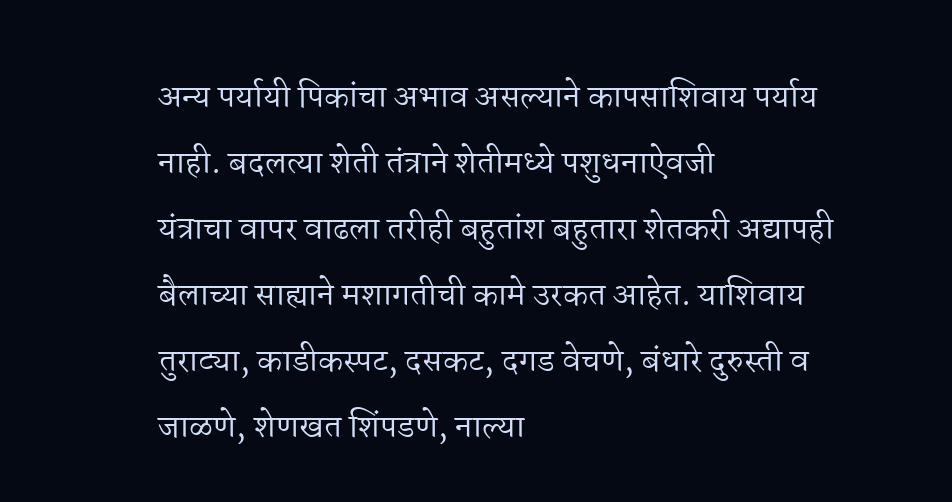अन्य पर्यायी पिकांचा अभाव असल्याने कापसाशिवाय पर्याय नाही. बदलत्या शेती तंत्राने शेतीमध्ये पशुधनाऐवजी
यंत्राचा वापर वाढला तरीही बहुतांश बहुतारा शेतकरी अद्यापही बैलाच्या साह्याने मशागतीची कामे उरकत आहेत. याशिवाय तुराट्या, काडीकस्पट, दसकट, दगड वेचणे, बंधारे दुरुस्ती व जाळणे, शेणखत शिंपडणे, नाल्या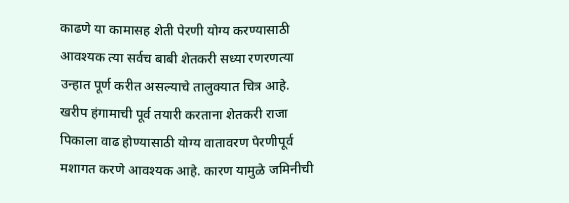काढणे या कामासह शेती पेरणी योग्य करण्यासाठी आवश्यक त्या सर्वच बाबी शेतकरी सध्या रणरणत्या उन्हात पूर्ण करीत असल्याचे तालुक्यात चित्र आहे.
खरीप हंगामाची पूर्व तयारी करताना शेतकरी राजा पिकाला वाढ होण्यासाठी योग्य वातावरण पेरणीपूर्व मशागत करणे आवश्यक आहे. कारण यामुळे जमिनीची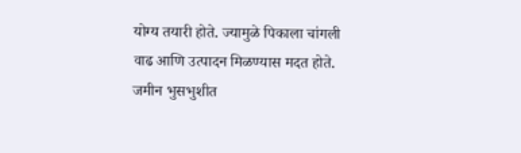योग्य तयारी होते. ज्यामुळे पिकाला चांगली वाढ आणि उत्पादन मिळण्यास मदत होते. जमीन भुसभुशीत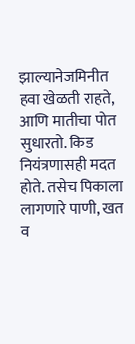झाल्यानेजमिनीत हवा खेळती राहते, आणि मातीचा पोत सुधारतो. किड नियंत्रणासही मदत होते. तसेच पिकाला लागणारे पाणी, खत व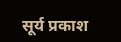सूर्य प्रकाश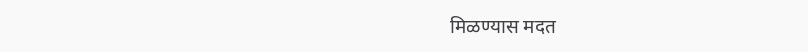मिळण्यास मदत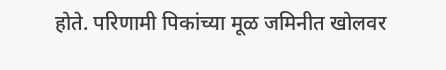होते. परिणामी पिकांच्या मूळ जमिनीत खोलवर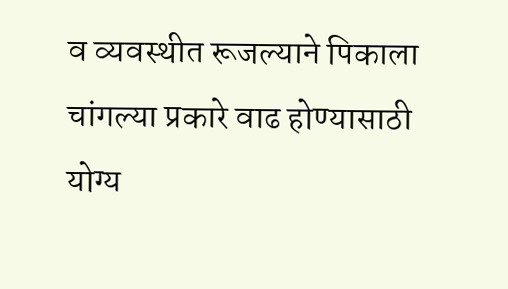व व्यवस्थीत रूजल्याने पिकाला चांगल्या प्रकारे वाढ होण्यासाठी योग्य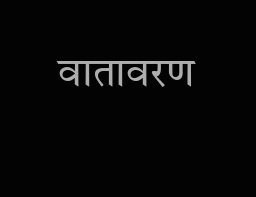वातावरण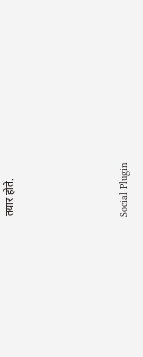तयार होते.





Social Plugin